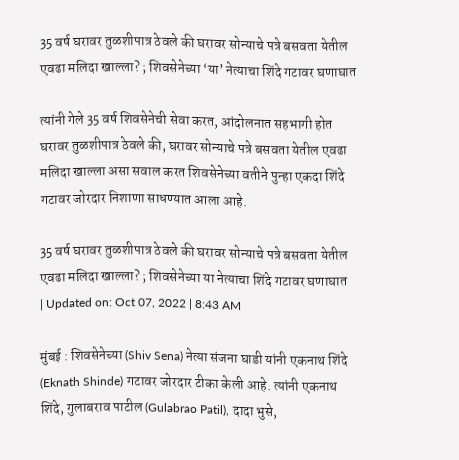35 वर्ष घरावर तुळशीपात्र ठेवले की घरावर सोन्याचे पत्रे बसवता येतील एवढा मलिदा खाल्ला? ; शिवसेनेच्या ‘या’ नेत्याचा शिंदे गटावर घणाघात

त्यांनी गेले 35 वर्ष शिवसेनेची सेवा करत, आंदोलनात सहभागी होत घरावर तुळशीपात्र ठेवले की, घरावर सोन्याचे पत्रे बसवता येतील एवढा मलिदा खाल्ला असा सवाल करत शिवसेनेच्या वतीने पुन्हा एकदा शिंदे गटावर जोरदार निशाणा साधण्यात आला आहे.

35 वर्ष घरावर तुळशीपात्र ठेवले की घरावर सोन्याचे पत्रे बसवता येतील एवढा मलिदा खाल्ला? ; शिवसेनेच्या या नेत्याचा शिंदे गटावर घणाघात
| Updated on: Oct 07, 2022 | 8:43 AM

मुंबई : शिवसेनेच्या (Shiv Sena) नेत्या संजना घाडी यांनी एकनाथ शिंदे (Eknath Shinde) गटावर जोरदार टीका केली आहे. त्यांनी एकनाथ शिंदे, गुलाबराव पाटील (Gulabrao Patil), दादा भुसे,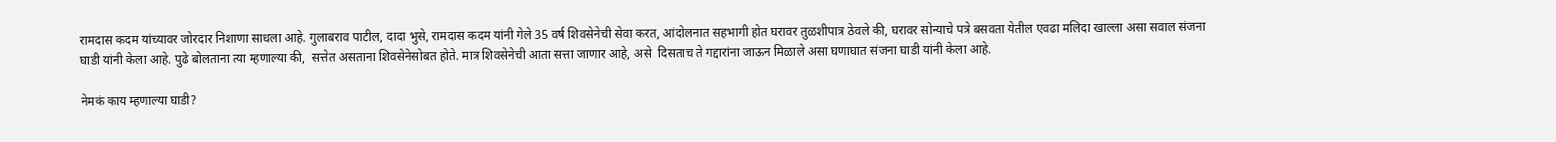रामदास कदम यांच्यावर जोरदार निशाणा साधला आहे. गुलाबराव पाटील, दादा भुसे, रामदास कदम यांनी गेले 35 वर्ष शिवसेनेची सेवा करत, आंदोलनात सहभागी होत घरावर तुळशीपात्र ठेवले की, घरावर सोन्याचे पत्रे बसवता येतील एवढा मलिदा खाल्ला असा सवाल संजना घाडी यांनी केला आहे. पुढे बोलताना त्या म्हणाल्या की,  सत्तेत असताना शिवसेनेसोबत होते. मात्र शिवसेनेची आता सत्ता जाणार आहे, असे  दिसताच ते गद्दारांना जाऊन मिळाले असा घणाघात संजना घाडी यांनी केला आहे.

नेमकं काय म्हणाल्या घाडी?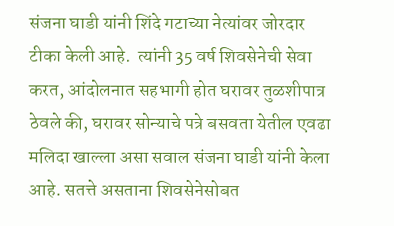संजना घाडी यांनी शिंदे गटाच्या नेत्यांवर जोरदार टीका केली आहे.  त्यांनी 35 वर्ष शिवसेनेची सेवा करत, आंदोलनात सहभागी होत घरावर तुळशीपात्र ठेवले की, घरावर सोन्याचे पत्रे बसवता येतील एवढा मलिदा खाल्ला असा सवाल संजना घाडी यांनी केला आहे. सतत्ते असताना शिवसेनेसोबत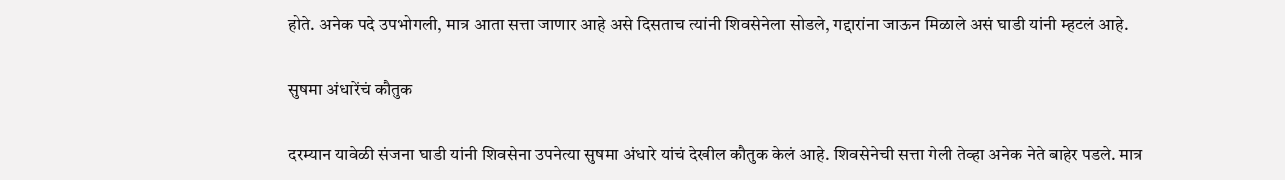होते. अनेक पदे उपभोगली, मात्र आता सत्ता जाणार आहे असे दिसताच त्यांनी शिवसेनेला सोडले, गद्दारांना जाऊन मिळाले असं घाडी यांनी म्हटलं आहे.

सुषमा अंधारेंचं कौतुक

दरम्यान यावेळी संजना घाडी यांनी शिवसेना उपनेत्या सुषमा अंधारे यांचं देखील कौतुक केलं आहे. शिवसेनेची सत्ता गेली तेव्हा अनेक नेते बाहेर पडले. मात्र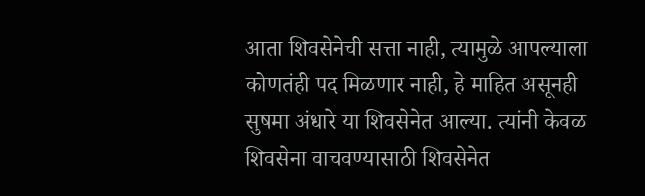आता शिवसेनेची सत्ता नाही, त्यामुळे आपल्याला कोणतंही पद मिळणार नाही, हे माहित असूनही सुषमा अंधारे या शिवसेनेत आल्या. त्यांनी केवळ शिवसेना वाचवण्यासाठी शिवसेनेत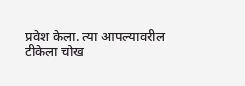प्रवेश केला. त्या आपल्यावरील टीकेला चोख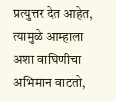प्रत्युत्तर देत आहेत, त्यामुळे आम्हाला अशा वाघिणीचा अभिमान वाटतो,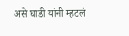असे घाडी यांनी म्हटलं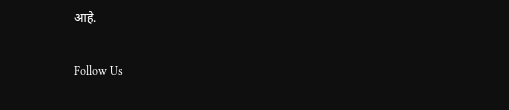आहे.

Follow Us